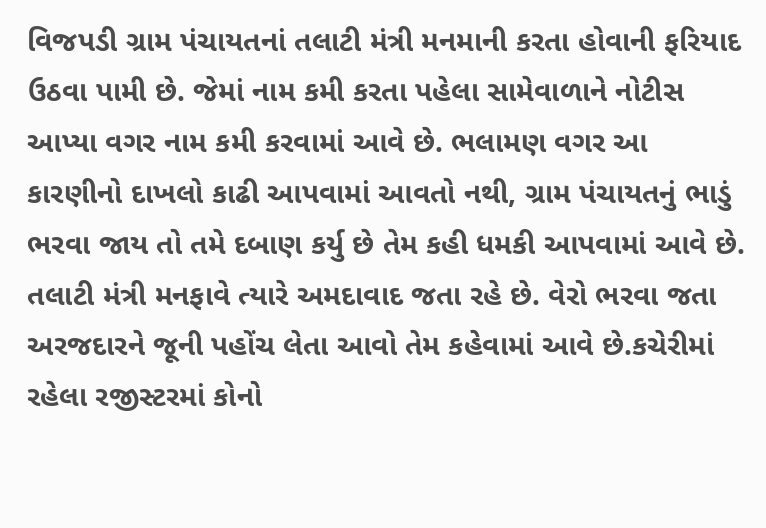વિજપડી ગ્રામ પંચાયતનાં તલાટી મંત્રી મનમાની કરતા હોવાની ફરિયાદ ઉઠવા પામી છે. જેમાં નામ કમી કરતા પહેલા સામેવાળાને નોટીસ આપ્યા વગર નામ કમી કરવામાં આવે છે. ભલામણ વગર આ કારણીનો દાખલો કાઢી આપવામાં આવતો નથી, ગ્રામ પંચાયતનું ભાડું ભરવા જાય તો તમે દબાણ કર્યુ છે તેમ કહી ધમકી આપવામાં આવે છે. તલાટી મંત્રી મનફાવે ત્યારે અમદાવાદ જતા રહે છે. વેરો ભરવા જતા અરજદારને જૂની પહોંચ લેતા આવો તેમ કહેવામાં આવે છે.કચેરીમાં રહેલા રજીસ્ટરમાં કોનો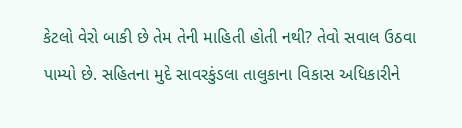કેટલો વેરો બાકી છે તેમ તેની માહિતી હોતી નથી? તેવો સવાલ ઉઠવા પામ્યો છે. સહિતના મુદે સાવરકુંડલા તાલુકાના વિકાસ અધિકારીને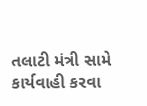તલાટી મંત્રી સામે કાર્યવાહી કરવા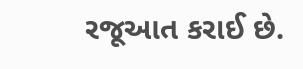રજૂઆત કરાઈ છે.